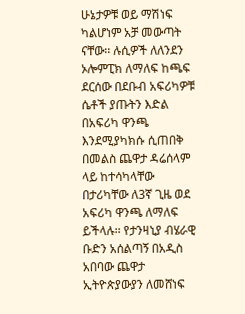ሁኔታዎቹ ወይ ማሽነፍ ካልሆነም አቻ መውጣት ናቸው፡፡ ሉሲዎች ለለንደን ኦሎምፒክ ለማለፍ ከጫፍ ደርሰው በደቡብ አፍሪካዎቹ ሴቶች ያጡትን እድል በአፍሪካ ዋንጫ እንደሚያካክሱ ሲጠበቅ በመልስ ጨዋታ ዳሬሰላም ላይ ከተሳካላቸው በታሪካቸው ለ3ኛ ጊዜ ወደ አፍሪካ ዋንጫ ለማለፍ ይችላሉ፡፡ የታንዛኒያ ብሄራዊ ቡድን አሰልጣኝ በአዲስ አበባው ጨዋታ ኢትዮጵያውያን ለመሸነፍ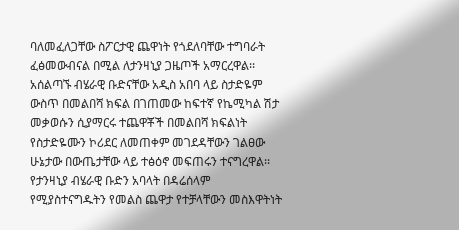ባለመፈለጋቸው ስፖርታዊ ጨዋነት የጎደለባቸው ተግባራት ፈፅመውብናል በሚል ለታንዛኒያ ጋዜጦች አማርረዋል፡፡ አሰልጣኙ ብሄራዊ ቡድናቸው አዲስ አበባ ላይ ስታድዬም ውስጥ በመልበሻ ክፍል በገጠመው ከፍተኛ የኬሚካል ሽታ መቃወሱን ሲያማርሩ ተጨዋቾች በመልበሻ ክፍልነት የስታድዬሙን ኮሪደር ለመጠቀም መገደዳቸውን ገልፀው ሁኔታው በውጤታቸው ላይ ተፅዕኖ መፍጠሩን ተናግረዋል፡፡ የታንዛኒያ ብሄራዊ ቡድን አባላት በዳሬሰላም የሚያስተናግዱትን የመልስ ጨዋታ የተቻላቸውን መስእዋትነት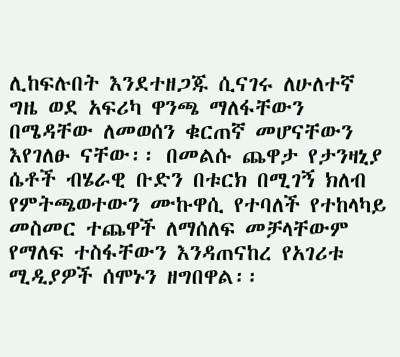ሊከፍሉበት እንደተዘጋጁ ሲናገሩ ለሁለተኛ ግዜ ወደ አፍሪካ ዋንጫ ማለፋቸውን በሜዳቸው ለመወሰን ቁርጠኛ መሆናቸውን እየገለፁ ናቸው፡፡ በመልሱ ጨዋታ የታንዛኒያ ሴቶች ብሄራዊ ቡድን በቱርክ በሚገኝ ክለብ የምትጫወተውን ሙኩዋሲ የተባለች የተከላካይ መስመር ተጨዋች ለማሰለፍ መቻላቸውም የማለፍ ተስፋቸውን እንዳጠናከረ የአገሪቱ ሚዲያዎች ሰሞኑን ዘግበዋል፡፡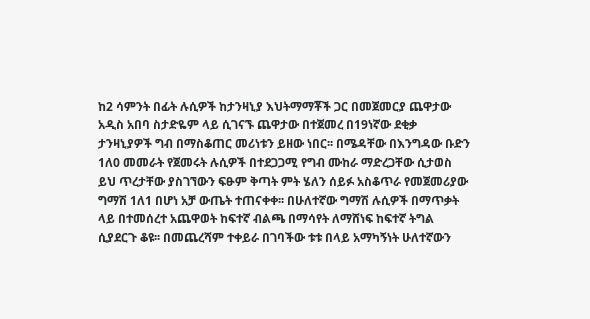ከ2 ሳምንት በፊት ሉሲዎች ከታንዛኒያ እህትማማቾች ጋር በመጀመርያ ጨዋታው አዲስ አበባ ስታድዬም ላይ ሲገናኙ ጨዋታው በተጀመረ በ19ነኛው ደቂቃ ታንዛኒያዎች ግብ በማስቆጠር መሪነቱን ይዘው ነበር፡፡ በሜዳቸው በእንግዳው ቡድን 1ለ0 መመራት የጀመሩት ሉሲዎች በተደጋጋሚ የግብ ሙከራ ማድረጋቸው ሲታወስ ይህ ጥረታቸው ያስገኘውን ፍፁም ቅጣት ምት ሄለን ሰይፉ አስቆጥራ የመጀመሪያው ግማሽ 1ለ1 በሆነ አቻ ውጤት ተጠናቀቀ፡፡ በሁለተኛው ግማሽ ሉሲዎች በማጥቃት ላይ በተመሰረተ አጨዋወት ከፍተኛ ብልጫ በማሳየት ለማሸነፍ ከፍተኛ ትግል ሲያደርጉ ቆዩ፡፡ በመጨረሻም ተቀይራ በገባችው ቱቱ በላይ አማካኝነት ሁለተኛውን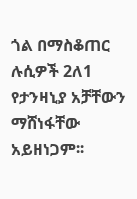ጎል በማስቆጠር ሉሲዎች 2ለ1 የታንዛኒያ አቻቸውን ማሸነፋቸው አይዘነጋም፡፡